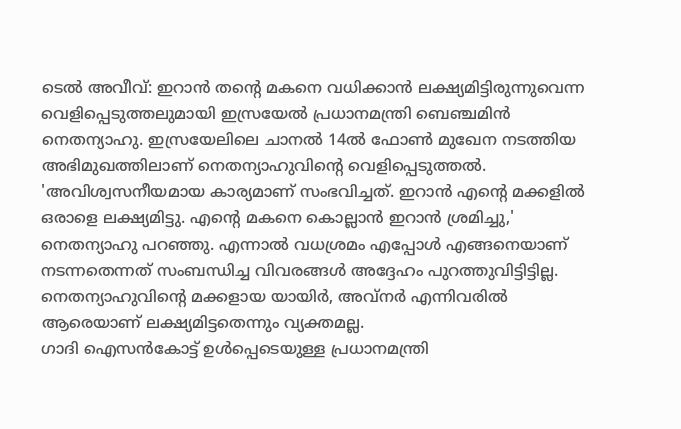ടെൽ അവീവ്: ഇറാൻ തന്റെ മകനെ വധിക്കാൻ ലക്ഷ്യമിട്ടിരുന്നുവെന്ന വെളിപ്പെടുത്തലുമായി ഇസ്രയേൽ പ്രധാനമന്ത്രി ബെഞ്ചമിൻ നെതന്യാഹു. ഇസ്രയേലിലെ ചാനൽ 14ൽ ഫോൺ മുഖേന നടത്തിയ അഭിമുഖത്തിലാണ് നെതന്യാഹുവിന്റെ വെളിപ്പെടുത്തൽ. 'അവിശ്വസനീയമായ കാര്യമാണ് സംഭവിച്ചത്. ഇറാൻ എന്റെ മക്കളിൽ ഒരാളെ ലക്ഷ്യമിട്ടു. എന്റെ മകനെ കൊല്ലാൻ ഇറാൻ ശ്രമിച്ചു,' നെതന്യാഹു പറഞ്ഞു. എന്നാൽ വധശ്രമം എപ്പോൾ എങ്ങനെയാണ് നടന്നതെന്നത് സംബന്ധിച്ച വിവരങ്ങൾ അദ്ദേഹം പുറത്തുവിട്ടിട്ടില്ല. നെതന്യാഹുവിന്റെ മക്കളായ യായിർ, അവ്നർ എന്നിവരിൽ ആരെയാണ് ലക്ഷ്യമിട്ടതെന്നും വ്യക്തമല്ല.
ഗാദി ഐസൻകോട്ട് ഉൾപ്പെടെയുള്ള പ്രധാനമന്ത്രി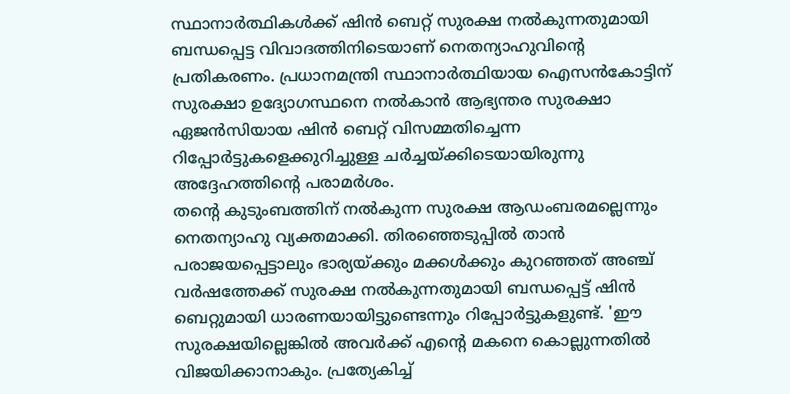സ്ഥാനാർത്ഥികൾക്ക് ഷിൻ ബെറ്റ് സുരക്ഷ നൽകുന്നതുമായി ബന്ധപ്പെട്ട വിവാദത്തിനിടെയാണ് നെതന്യാഹുവിന്റെ പ്രതികരണം. പ്രധാനമന്ത്രി സ്ഥാനാർത്ഥിയായ ഐസൻകോട്ടിന് സുരക്ഷാ ഉദ്യോഗസ്ഥനെ നൽകാൻ ആഭ്യന്തര സുരക്ഷാ ഏജൻസിയായ ഷിൻ ബെറ്റ് വിസമ്മതിച്ചെന്ന റിപ്പോർട്ടുകളെക്കുറിച്ചുള്ള ചർച്ചയ്ക്കിടെയായിരുന്നു അദ്ദേഹത്തിന്റെ പരാമർശം.
തന്റെ കുടുംബത്തിന് നൽകുന്ന സുരക്ഷ ആഡംബരമല്ലെന്നും നെതന്യാഹു വ്യക്തമാക്കി. തിരഞ്ഞെടുപ്പിൽ താൻ പരാജയപ്പെട്ടാലും ഭാര്യയ്ക്കും മക്കൾക്കും കുറഞ്ഞത് അഞ്ച് വർഷത്തേക്ക് സുരക്ഷ നൽകുന്നതുമായി ബന്ധപ്പെട്ട് ഷിൻ ബെറ്റുമായി ധാരണയായിട്ടുണ്ടെന്നും റിപ്പോർട്ടുകളുണ്ട്. 'ഈ സുരക്ഷയില്ലെങ്കിൽ അവർക്ക് എന്റെ മകനെ കൊല്ലുന്നതിൽ വിജയിക്കാനാകും. പ്രത്യേകിച്ച്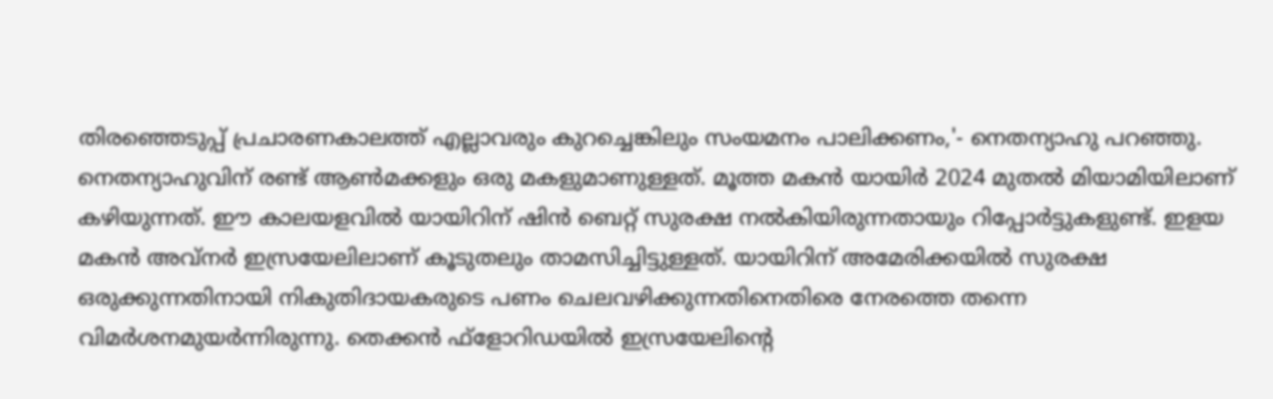തിരഞ്ഞെടുപ്പ് പ്രചാരണകാലത്ത് എല്ലാവരും കുറച്ചെങ്കിലും സംയമനം പാലിക്കണം,'- നെതന്യാഹു പറഞ്ഞു.
നെതന്യാഹുവിന് രണ്ട് ആൺമക്കളും ഒരു മകളുമാണുള്ളത്. മൂത്ത മകൻ യായിർ 2024 മുതൽ മിയാമിയിലാണ് കഴിയുന്നത്. ഈ കാലയളവിൽ യായിറിന് ഷിൻ ബെറ്റ് സുരക്ഷ നൽകിയിരുന്നതായും റിപ്പോർട്ടുകളുണ്ട്. ഇളയ മകൻ അവ്നർ ഇസ്രയേലിലാണ് കൂടുതലും താമസിച്ചിട്ടുള്ളത്. യായിറിന് അമേരിക്കയിൽ സുരക്ഷ ഒരുക്കുന്നതിനായി നികുതിദായകരുടെ പണം ചെലവഴിക്കുന്നതിനെതിരെ നേരത്തെ തന്നെ വിമർശനമുയർന്നിരുന്നു. തെക്കൻ ഫ്ളോറിഡയിൽ ഇസ്രയേലിന്റെ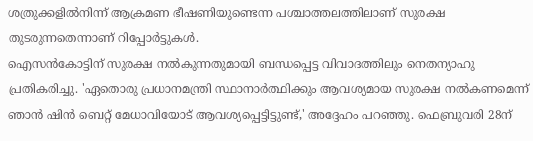ശത്രുക്കളിൽനിന്ന് ആക്രമണ ഭീഷണിയുണ്ടെന്ന പശ്ചാത്തലത്തിലാണ് സുരക്ഷ തുടരുന്നതെന്നാണ് റിപ്പോർട്ടുകൾ.
ഐസൻകോട്ടിന് സുരക്ഷ നൽകുന്നതുമായി ബന്ധപ്പെട്ട വിവാദത്തിലും നെതന്യാഹു പ്രതികരിച്ചു. 'ഏതൊരു പ്രധാനമന്ത്രി സ്ഥാനാർത്ഥിക്കും ആവശ്യമായ സുരക്ഷ നൽകണമെന്ന് ഞാൻ ഷിൻ ബെറ്റ് മേധാവിയോട് ആവശ്യപ്പെട്ടിട്ടുണ്ട്,' അദ്ദേഹം പറഞ്ഞു. ഫെബ്രുവരി 28ന്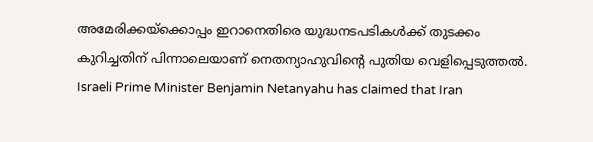അമേരിക്കയ്ക്കൊപ്പം ഇറാനെതിരെ യുദ്ധനടപടികൾക്ക് തുടക്കം കുറിച്ചതിന് പിന്നാലെയാണ് നെതന്യാഹുവിന്റെ പുതിയ വെളിപ്പെടുത്തൽ.
Israeli Prime Minister Benjamin Netanyahu has claimed that Iran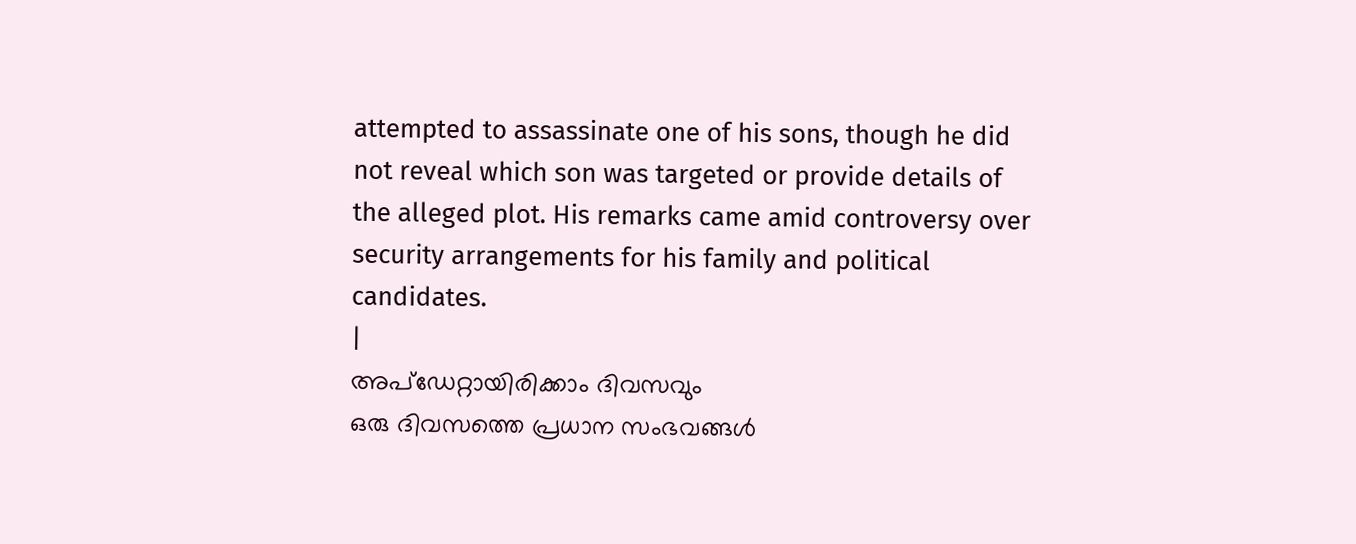attempted to assassinate one of his sons, though he did not reveal which son was targeted or provide details of the alleged plot. His remarks came amid controversy over security arrangements for his family and political candidates.
|
അപ്ഡേറ്റായിരിക്കാം ദിവസവും
ഒരു ദിവസത്തെ പ്രധാന സംഭവങ്ങൾ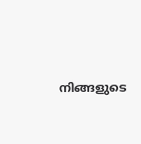നിങ്ങളുടെ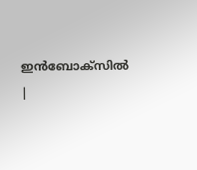ഇൻബോക്സിൽ |